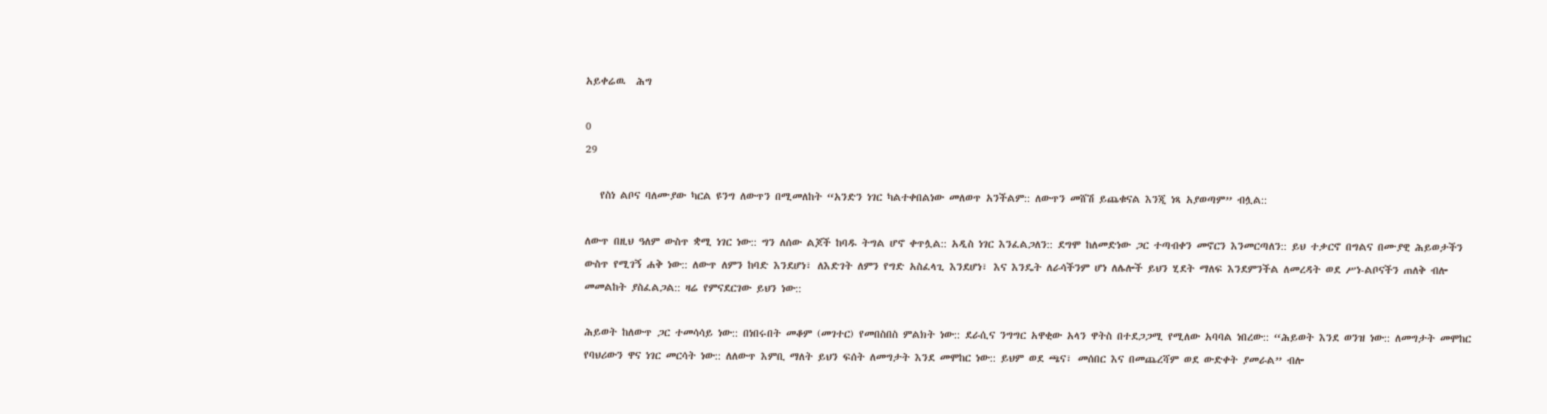አይቀሬዉ  ሕግ

0
29

   የስነ ልቦና ባለሙያው ካርል ዩንግ ለውጥን በሚመለከት “አንድን ነገር ካልተቀበልነው መለወጥ አንችልም:: ለውጥን መሸሽ ይጨቁናል እንጂ ነጻ አያወጣም” ብሏል::

ለውጥ በዚህ ዓለም ውስጥ ቋሚ ነገር ነው:: ግን ለሰው ልጆች ከባዱ ትግል ሆኖ ቀጥሏል:: አዲስ ነገር እንፈልጋለን:: ደግሞ ከለመድነው ጋር ተጣብቀን መኖርን እንመርጣለን:: ይህ ተቃርኖ በግልና በሙያዊ ሕይወታችን ውስጥ የሚገኝ ሐቅ ነው:: ለውጥ ለምን ከባድ እንደሆነ፣ ለእድገት ለምን የግድ አስፈላጊ እንደሆነ፣ እና እንዴት ለራሳችንም ሆነ ለሌሎች ይህን ሂደት ማለፍ እንደምንችል ለመረዳት ወደ ሥነ-ልቦናችን ጠለቅ ብሎ መመልከት ያስፈልጋል:: ዛሬ የምናደርገው ይህን ነው::

ሕይወት ከለውጥ ጋር ተመሳሳይ ነው:: በነበሩበት መቆም (መገተር) የመበስበስ ምልክት ነው:: ደራሲና ንግግር አዋቂው አላን ዋትስ በተደጋጋሚ የሚለው አባባል ነበረው:: “ሕይወት እንደ ወንዝ ነው:: ለመግታት መሞከር የባህሪውን ዋና ነገር መርሳት ነው:: ለለውጥ እምቢ ማለት ይህን ፍሰት ለመግታት እንደ መሞከር ነው:: ይህም ወደ ጫና፣ መሰበር እና በመጨረሻም ወደ ውድቀት ያመራል” ብሎ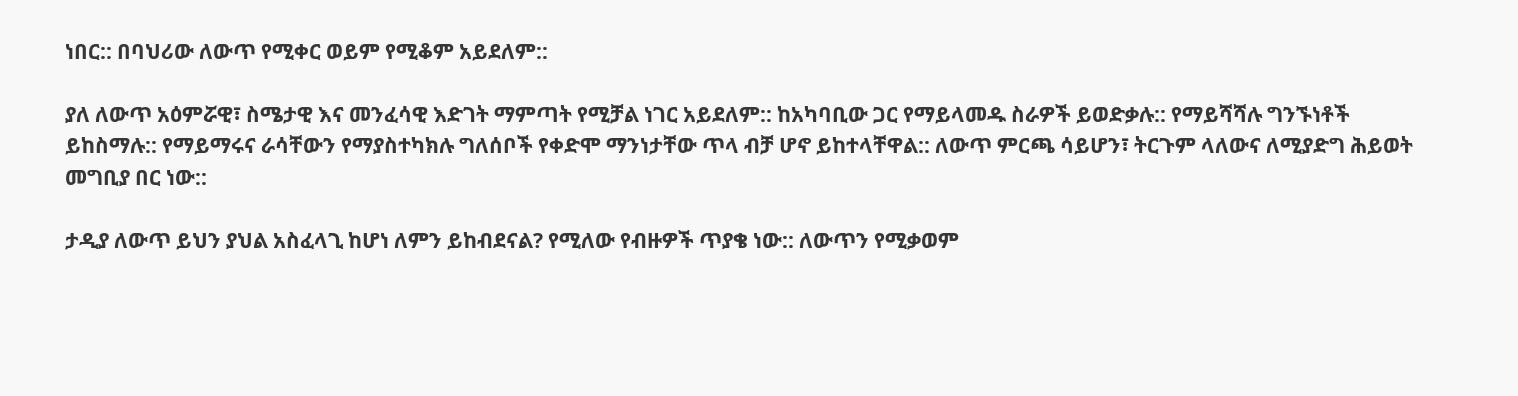ነበር:: በባህሪው ለውጥ የሚቀር ወይም የሚቆም አይደለም::

ያለ ለውጥ አዕምሯዊ፣ ስሜታዊ እና መንፈሳዊ እድገት ማምጣት የሚቻል ነገር አይደለም:: ከአካባቢው ጋር የማይላመዱ ስራዎች ይወድቃሉ:: የማይሻሻሉ ግንኙነቶች ይከስማሉ:: የማይማሩና ራሳቸውን የማያስተካክሉ ግለሰቦች የቀድሞ ማንነታቸው ጥላ ብቻ ሆኖ ይከተላቸዋል:: ለውጥ ምርጫ ሳይሆን፣ ትርጉም ላለውና ለሚያድግ ሕይወት መግቢያ በር ነው::

ታዲያ ለውጥ ይህን ያህል አስፈላጊ ከሆነ ለምን ይከብደናል? የሚለው የብዙዎች ጥያቄ ነው:: ለውጥን የሚቃወም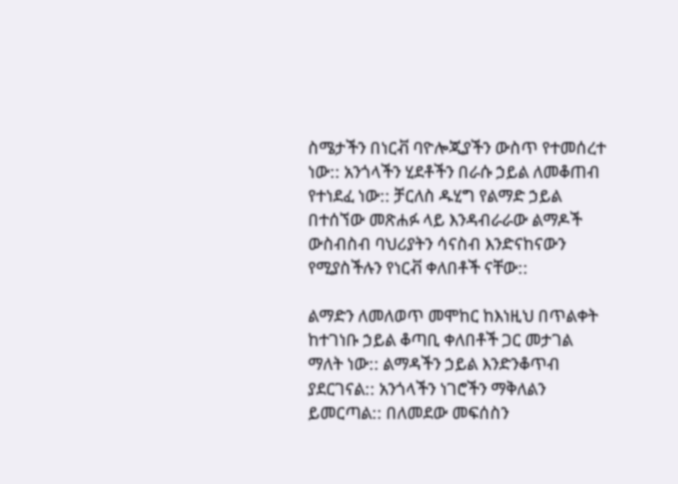ስሜታችን በነርቭ ባዮሎጂያችን ውስጥ የተመሰረተ ነው:: አንጎላችን ሂደቶችን በራሱ ኃይል ለመቆጠብ የተነደፈ ነው:: ቻርለስ ዱሂግ የልማድ ኃይል በተሰኘው መጽሐፉ ላይ እንዳብራራው ልማዶች ውስብስብ ባህሪያትን ሳናስብ እንድናከናውን የሚያስችሉን የነርቭ ቀለበቶች ናቸው::

ልማድን ለመለወጥ መሞከር ከእነዚህ በጥልቀት ከተገነቡ ኃይል ቆጣቢ ቀለበቶች ጋር መታገል ማለት ነው:: ልማዳችን ኃይል እንድንቆጥብ ያደርገናል:: አንጎላችን ነገሮችን ማቅለልን ይመርጣል:: በለመደው መፍሰስን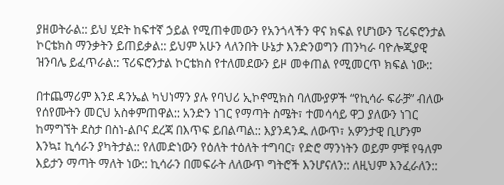ያዘወትራል:: ይህ ሂደት ከፍተኛ ኃይል የሚጠቀመውን የአንጎላችን ዋና ክፍል የሆነውን ፕሪፍሮንታል ኮርቴክስ ማንቃትን ይጠይቃል:: ይህም አሁን ላለንበት ሁኔታ እንድንወግን ጠንካራ ባዮሎጂያዊ ዝንባሌ ይፈጥራል:: ፕሪፍሮንታል ኮርቴክስ የተለመደውን ይዞ መቀጠል የሚመርጥ ክፍል ነው::

በተጨማሪም እንደ ዳንኤል ካህነማን ያሉ የባህሪ ኢኮኖሚክስ ባለሙያዎች “የኪሳራ ፍራቻ” ብለው የሰየሙትን መርህ አስቀምጠዋል:: አንድን ነገር የማጣት ስሜት፣ ተመሳሳይ ዋጋ ያለውን ነገር ከማግኘት ደስታ በስነ-ልቦና ደረጃ በእጥፍ ይበልጣል:: እያንዳንዱ ለውጥ፣ አዎንታዊ ቢሆንም እንኳ፤ ኪሳራን ያካትታል:: የለመድነውን የዕለት ተዕለት ተግባር፣ የድሮ ማንነትን ወይም ምቹ የዓለም እይታን ማጣት ማለት ነው:: ኪሳራን በመፍራት ለለውጥ ግትሮች እንሆናለን:: ለዚህም እንፈራለን::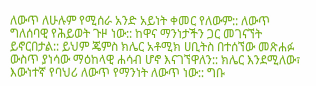ለውጥ ለሁሉም የሚሰራ አንድ አይነት ቀመር የለውም:: ለውጥ ግለሰባዊ የሕይወት ጉዞ ነው:: ከዋና ማንነታችን ጋር መገናኘት ይኖርበታል:: ይህም ጄምስ ክሌር አቶሚክ ሀቢትስ በተሰኘው መጽሐፉ ውስጥ ያነሳው ማዕከላዊ ሐሳብ ሆኖ እናገኘዋለን:: ክሌር እንደሚለው፣ እውነተኛ የባህሪ ለውጥ የማንነት ለውጥ ነው:: ግቡ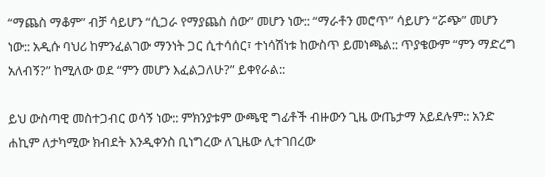“ማጨስ ማቆም” ብቻ ሳይሆን “ሲጋራ የማያጨስ ሰው” መሆን ነው:: “ማራቶን መሮጥ” ሳይሆን “ሯጭ” መሆን ነው:: አዲሱ ባህሪ ከምንፈልገው ማንነት ጋር ሲተሳሰር፣ ተነሳሽነቱ ከውስጥ ይመነጫል:: ጥያቄውም “ምን ማድረግ አለብኝ?” ከሚለው ወደ “ምን መሆን እፈልጋለሁ?” ይቀየራል::

ይህ ውስጣዊ መስተጋብር ወሳኝ ነው:: ምክንያቱም ውጫዊ ግፊቶች ብዙውን ጊዜ ውጤታማ አይደሉም:: አንድ ሐኪም ለታካሚው ክብደት እንዲቀንስ ቢነግረው ለጊዜው ሊተገበረው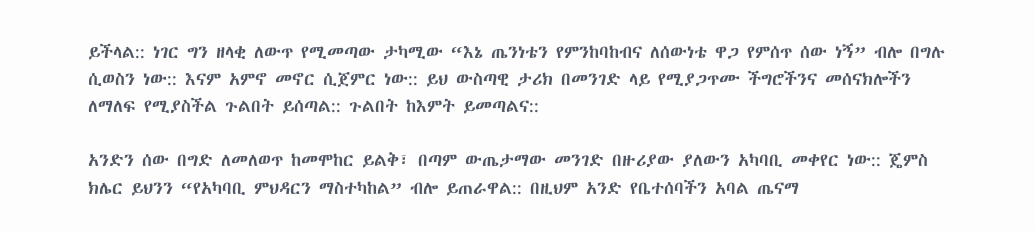ይችላል:: ነገር ግን ዘላቂ ለውጥ የሚመጣው ታካሚው “እኔ ጤንነቴን የምንከባከብና ለሰውነቴ ዋጋ የምሰጥ ሰው ነኝ” ብሎ በግሉ ሲወስን ነው:: እናም አምኖ መኖር ሲጀምር ነው:: ይህ ውስጣዊ ታሪክ በመንገድ ላይ የሚያጋጥሙ ችግሮችንና መሰናክሎችን ለማለፍ የሚያስችል ጉልበት ይሰጣል:: ጉልበት ከእምት ይመጣልና::

አንድን ሰው በግድ ለመለወጥ ከመሞከር ይልቅ፣ በጣም ውጤታማው መንገድ በዙሪያው ያለውን አካባቢ መቀየር ነው:: ጄምስ ክሌር ይህንን “የአካባቢ ምህዳርን ማስተካከል” ብሎ ይጠራዋል:: በዚህም አንድ የቤተሰባችን አባል ጤናማ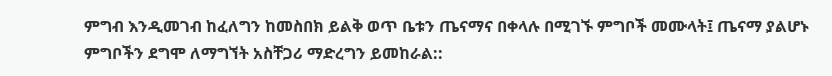ምግብ እንዲመገብ ከፈለግን ከመስበክ ይልቅ ወጥ ቤቱን ጤናማና በቀላሉ በሚገኙ ምግቦች መሙላት፤ ጤናማ ያልሆኑ ምግቦችን ደግሞ ለማግኘት አስቸጋሪ ማድረግን ይመከራል::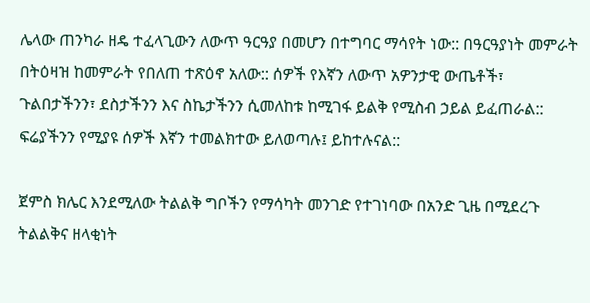ሌላው ጠንካራ ዘዴ ተፈላጊውን ለውጥ ዓርዓያ በመሆን በተግባር ማሳየት ነው:: በዓርዓያነት መምራት በትዕዛዝ ከመምራት የበለጠ ተጽዕኖ አለው:: ሰዎች የእኛን ለውጥ አዎንታዊ ውጤቶች፣ ጉልበታችንን፣ ደስታችንን እና ስኬታችንን ሲመለከቱ ከሚገፋ ይልቅ የሚስብ ኃይል ይፈጠራል:: ፍሬያችንን የሚያዩ ሰዎች እኛን ተመልክተው ይለወጣሉ፤ ይከተሉናል::

ጀምስ ክሌር እንደሚለው ትልልቅ ግቦችን የማሳካት መንገድ የተገነባው በአንድ ጊዜ በሚደረጉ ትልልቅና ዘላቂነት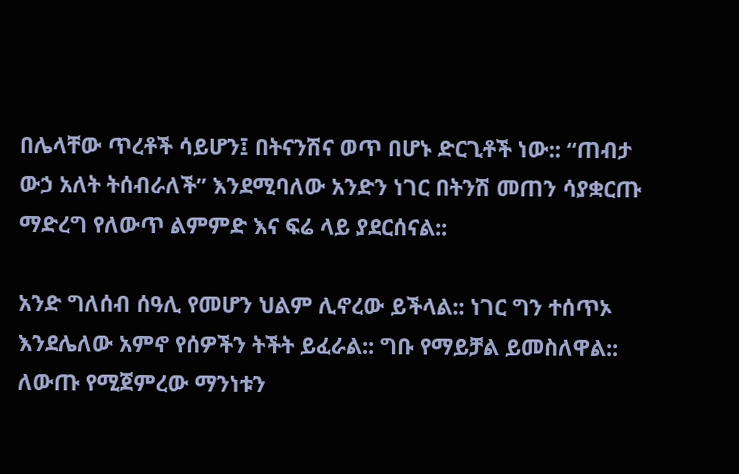በሌላቸው ጥረቶች ሳይሆን፤ በትናንሽና ወጥ በሆኑ ድርጊቶች ነው:: “ጠብታ ውኃ አለት ትሰብራለች” እንደሚባለው አንድን ነገር በትንሽ መጠን ሳያቋርጡ ማድረግ የለውጥ ልምምድ እና ፍሬ ላይ ያደርሰናል::

አንድ ግለሰብ ሰዓሊ የመሆን ህልም ሊኖረው ይችላል:: ነገር ግን ተሰጥኦ እንደሌለው አምኖ የሰዎችን ትችት ይፈራል:: ግቡ የማይቻል ይመስለዋል:: ለውጡ የሚጀምረው ማንነቱን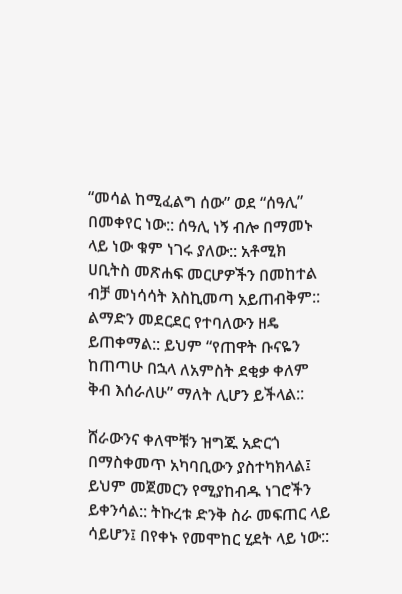“መሳል ከሚፈልግ ሰው” ወደ “ሰዓሊ” በመቀየር ነው:: ሰዓሊ ነኝ ብሎ በማመኑ ላይ ነው ቁም ነገሩ ያለው:: አቶሚክ ሀቢትስ መጽሐፍ መርሆዎችን በመከተል ብቻ መነሳሳት እስኪመጣ አይጠብቅም:: ልማድን መደርደር የተባለውን ዘዴ ይጠቀማል:: ይህም “የጠዋት ቡናዬን ከጠጣሁ በኋላ ለአምስት ደቂቃ ቀለም ቅብ እሰራለሁ” ማለት ሊሆን ይችላል::

ሸራውንና ቀለሞቹን ዝግጁ አድርጎ በማስቀመጥ አካባቢውን ያስተካክላል፤ ይህም መጀመርን የሚያከብዱ ነገሮችን ይቀንሳል:: ትኩረቱ ድንቅ ስራ መፍጠር ላይ ሳይሆን፤ በየቀኑ የመሞከር ሂደት ላይ ነው::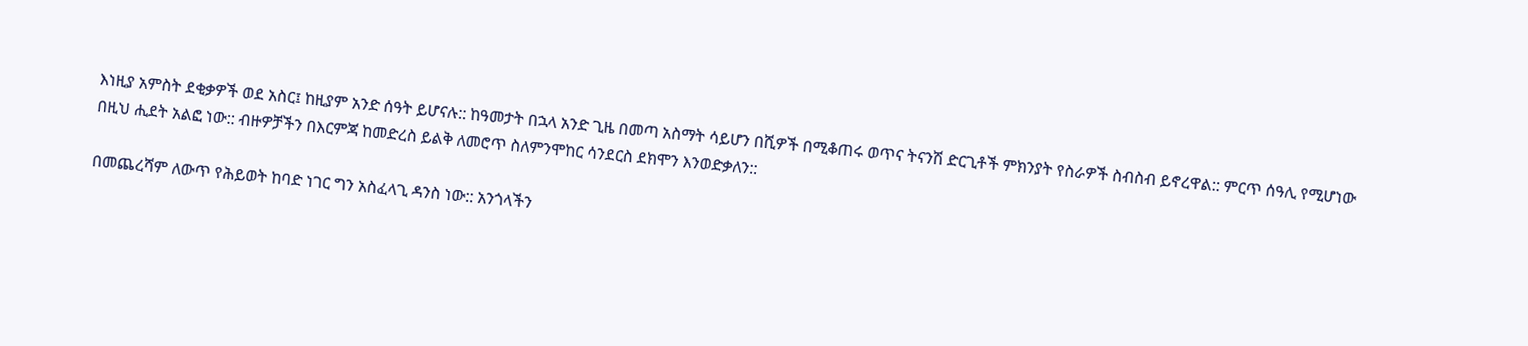እነዚያ አምስት ደቂቃዎች ወደ አስር፤ ከዚያም አንድ ሰዓት ይሆናሉ:: ከዓመታት በኋላ አንድ ጊዜ በመጣ አስማት ሳይሆን በሺዎች በሚቆጠሩ ወጥና ትናንሽ ድርጊቶች ምክንያት የስራዎች ስብስብ ይኖረዋል:: ምርጥ ሰዓሊ የሚሆነው በዚህ ሒደት አልፎ ነው:: ብዙዎቻችን በእርምጃ ከመድረስ ይልቅ ለመሮጥ ስለምንሞከር ሳንደርስ ደክሞን እንወድቃለን::

በመጨረሻም ለውጥ የሕይወት ከባድ ነገር ግን አስፈላጊ ዳንስ ነው:: አንጎላችን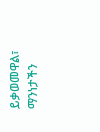ይቃወመዋል፣ ማንነታችን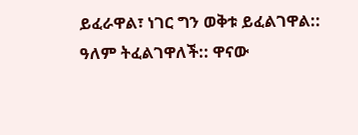ይፈራዋል፣ ነገር ግን ወቅቱ ይፈልገዋል:: ዓለም ትፈልገዋለች:: ዋናው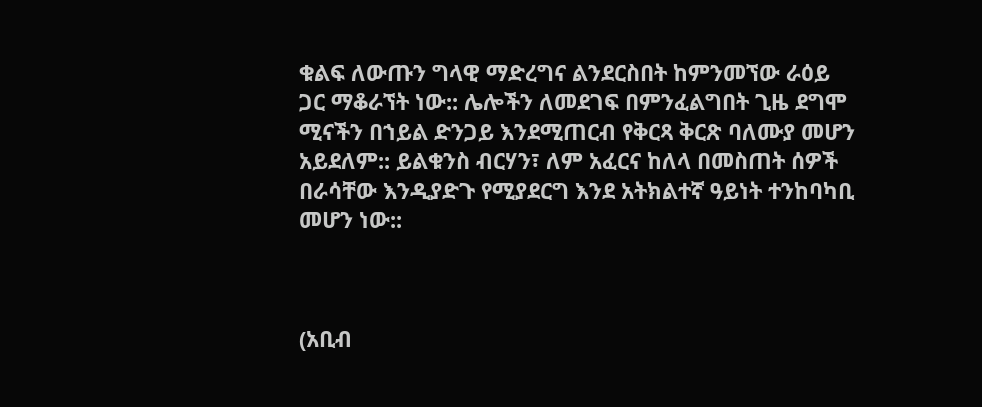ቁልፍ ለውጡን ግላዊ ማድረግና ልንደርስበት ከምንመኘው ራዕይ ጋር ማቆራኘት ነው:: ሌሎችን ለመደገፍ በምንፈልግበት ጊዜ ደግሞ ሚናችን በኀይል ድንጋይ እንደሚጠርብ የቅርጻ ቅርጽ ባለሙያ መሆን አይደለም:: ይልቁንስ ብርሃን፣ ለም አፈርና ከለላ በመስጠት ሰዎች በራሳቸው እንዲያድጉ የሚያደርግ እንደ አትክልተኛ ዓይነት ተንከባካቢ መሆን ነው::



(አቢብ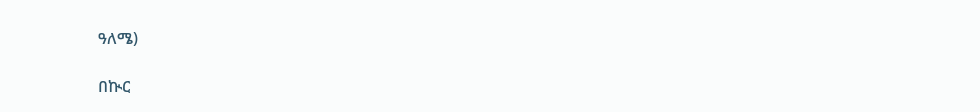ዓለሜ)

በኲር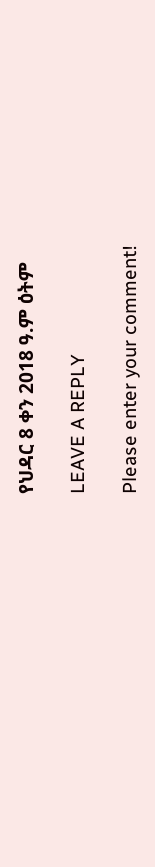የህዳር 8 ቀን 2018 ዓ.ም ዕትም

LEAVE A REPLY

Please enter your comment!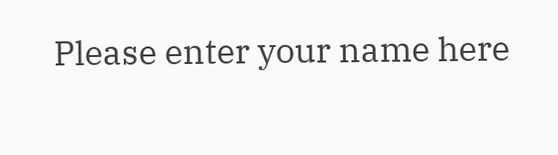Please enter your name here